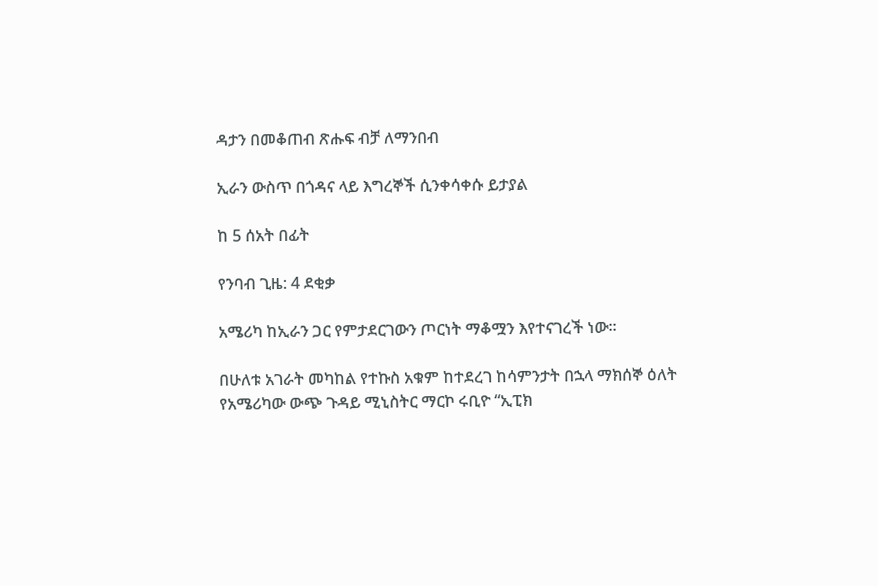ዳታን በመቆጠብ ጽሑፍ ብቻ ለማንበብ

ኢራን ውስጥ በጎዳና ላይ እግረኞች ሲንቀሳቀሱ ይታያል

ከ 5 ሰአት በፊት

የንባብ ጊዜ: 4 ደቂቃ

አሜሪካ ከኢራን ጋር የምታደርገውን ጦርነት ማቆሟን እየተናገረች ነው።

በሁለቱ አገራት መካከል የተኩስ አቁም ከተደረገ ከሳምንታት በኋላ ማክሰኞ ዕለት የአሜሪካው ውጭ ጉዳይ ሚኒስትር ማርኮ ሩቢዮ “ኢፒክ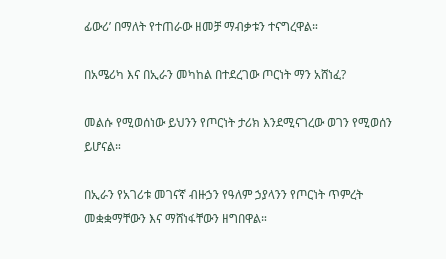ፊውሪ’ በማለት የተጠራው ዘመቻ ማብቃቱን ተናግረዋል።

በአሜሪካ እና በኢራን መካከል በተደረገው ጦርነት ማን አሸነፈ?

መልሱ የሚወሰነው ይህንን የጦርነት ታሪክ እንደሚናገረው ወገን የሚወሰን ይሆናል።

በኢራን የአገሪቱ መገናኛ ብዙኃን የዓለም ኃያላንን የጦርነት ጥምረት መቋቋማቸውን እና ማሸነፋቸውን ዘግበዋል።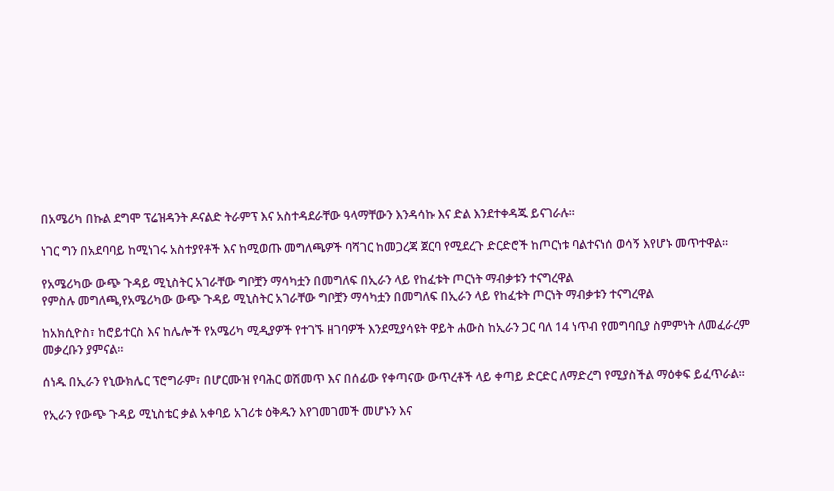በአሜሪካ በኩል ደግሞ ፕሬዝዳንት ዶናልድ ትራምፕ እና አስተዳደራቸው ዓላማቸውን እንዳሳኩ እና ድል እንደተቀዳጁ ይናገራሉ።

ነገር ግን በአደባባይ ከሚነገሩ አስተያየቶች እና ከሚወጡ መግለጫዎች ባሻገር ከመጋረጃ ጀርባ የሚደረጉ ድርድሮች ከጦርነቱ ባልተናነሰ ወሳኝ እየሆኑ መጥተዋል።

የአሜሪካው ውጭ ጉዳይ ሚኒስትር አገራቸው ግቦቿን ማሳካቷን በመግለፍ በኢራን ላይ የከፈቱት ጦርነት ማብቃቱን ተናግረዋል
የምስሉ መግለጫ,የአሜሪካው ውጭ ጉዳይ ሚኒስትር አገራቸው ግቦቿን ማሳካቷን በመግለፍ በኢራን ላይ የከፈቱት ጦርነት ማብቃቱን ተናግረዋል

ከአክሲዮስ፣ ከሮይተርስ እና ከሌሎች የአሜሪካ ሚዲያዎች የተገኙ ዘገባዎች እንደሚያሳዩት ዋይት ሐውስ ከኢራን ጋር ባለ 14 ነጥብ የመግባቢያ ስምምነት ለመፈራረም መቃረቡን ያምናል።

ሰነዱ በኢራን የኒውክሌር ፕሮግራም፣ በሆርሙዝ የባሕር ወሽመጥ እና በሰፊው የቀጣናው ውጥረቶች ላይ ቀጣይ ድርድር ለማድረግ የሚያስችል ማዕቀፍ ይፈጥራል።

የኢራን የውጭ ጉዳይ ሚኒስቴር ቃል አቀባይ አገሪቱ ዕቅዱን እየገመገመች መሆኑን እና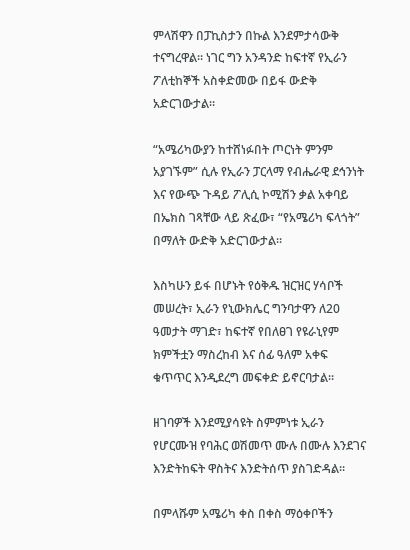ምላሽዋን በፓኪስታን በኩል እንደምታሳውቅ ተናግረዋል። ነገር ግን አንዳንድ ከፍተኛ የኢራን ፖለቲከኞች አስቀድመው በይፋ ውድቅ አድርገውታል።

“አሜሪካውያን ከተሸነፉበት ጦርነት ምንም አያገኙም” ሲሉ የኢራን ፓርላማ የብሔራዊ ደኅንነት እና የውጭ ጉዳይ ፖሊሲ ኮሚሽን ቃል አቀባይ በኤክስ ገጻቸው ላይ ጽፈው፣ “የአሜሪካ ፍላጎት” በማለት ውድቅ አድርገውታል።

እስካሁን ይፋ በሆኑት የዕቅዱ ዝርዝር ሃሳቦች መሠረት፣ ኢራን የኒውክሌር ግንባታዋን ለ20 ዓመታት ማገድ፣ ከፍተኛ የበለፀገ የዩራኒየም ክምችቷን ማስረከብ እና ሰፊ ዓለም አቀፍ ቁጥጥር እንዲደረግ መፍቀድ ይኖርባታል።

ዘገባዎች እንደሚያሳዩት ስምምነቱ ኢራን የሆርሙዝ የባሕር ወሽመጥ ሙሉ በሙሉ እንደገና እንድትከፍት ዋስትና እንድትሰጥ ያስገድዳል።

በምላሹም አሜሪካ ቀስ በቀስ ማዕቀቦችን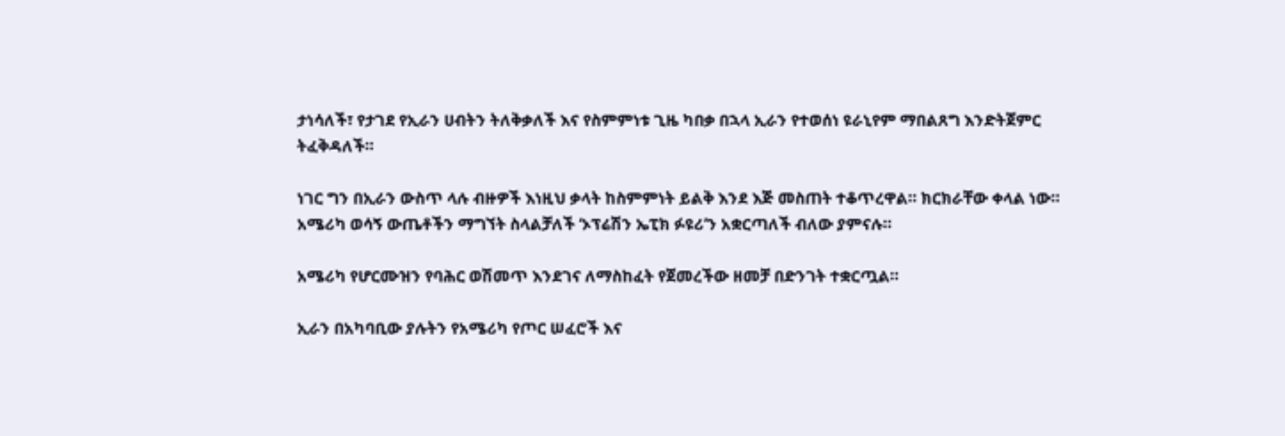ታነሳለች፣ የታገደ የኢራን ሀብትን ትለቅቃለች እና የስምምነቱ ጊዜ ካበቃ በኋላ ኢራን የተወሰነ ዩራኒየም ማበልጸግ እንድትጀምር ትፈቅዳለች።

ነገር ግን በኢራን ውስጥ ላሉ ብዙዎች እነዚህ ቃላት ከስምምነት ይልቅ እንደ እጅ መስጠት ተቆጥረዋል። ክርክራቸው ቀላል ነው። አሜሪካ ወሳኝ ውጤቶችን ማግኘት ስላልቻለች ‘ኦፕሬሽን ኤፒክ ፉዩሪ’ን አቋርጣለች ብለው ያምናሉ።

አሜሪካ የሆርሙዝን የባሕር ወሽመጥ እንደገና ለማስከፈት የጀመረችው ዘመቻ በድንገት ተቋርጧል።

ኢራን በአካባቢው ያሉትን የአሜሪካ የጦር ሠፈሮች እና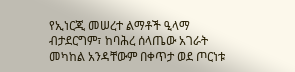የኢነርጂ መሠረተ ልማቶች ዒላማ ብታደርግም፣ ከባሕረ ሰላጤው አገራት መካከል አንዳቸውም በቀጥታ ወደ ጦርነቱ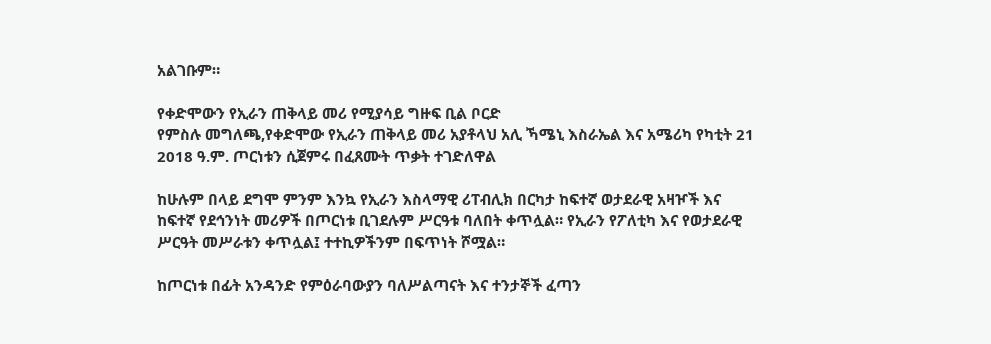አልገቡም።

የቀድሞውን የኢራን ጠቅላይ መሪ የሚያሳይ ግዙፍ ቢል ቦርድ
የምስሉ መግለጫ,የቀድሞው የኢራን ጠቅላይ መሪ አያቶላህ አሊ ኻሜኒ እስራኤል እና አሜሪካ የካቲት 21 2018 ዓ.ም. ጦርነቱን ሲጀምሩ በፈጸሙት ጥቃት ተገድለዋል

ከሁሉም በላይ ደግሞ ምንም እንኳ የኢራን እስላማዊ ሪፐብሊክ በርካታ ከፍተኛ ወታደራዊ አዛዦች እና ከፍተኛ የደኅንነት መሪዎች በጦርነቱ ቢገደሉም ሥርዓቱ ባለበት ቀጥሏል። የኢራን የፖለቲካ እና የወታደራዊ ሥርዓት መሥራቱን ቀጥሏል፤ ተተኪዎችንም በፍጥነት ሾሟል።

ከጦርነቱ በፊት አንዳንድ የምዕራባውያን ባለሥልጣናት እና ተንታኞች ፈጣን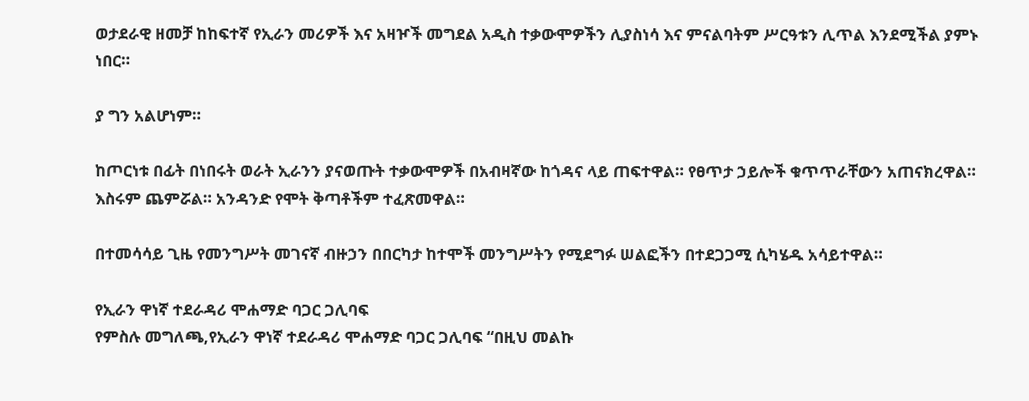ወታደራዊ ዘመቻ ከከፍተኛ የኢራን መሪዎች እና አዛዦች መግደል አዲስ ተቃውሞዎችን ሊያስነሳ እና ምናልባትም ሥርዓቱን ሊጥል እንደሚችል ያምኑ ነበር።

ያ ግን አልሆነም።

ከጦርነቱ በፊት በነበሩት ወራት ኢራንን ያናወጡት ተቃውሞዎች በአብዛኛው ከጎዳና ላይ ጠፍተዋል። የፀጥታ ኃይሎች ቁጥጥራቸውን አጠናክረዋል። እስሩም ጨምሯል። አንዳንድ የሞት ቅጣቶችም ተፈጽመዋል።

በተመሳሳይ ጊዜ የመንግሥት መገናኛ ብዙኃን በበርካታ ከተሞች መንግሥትን የሚደግፉ ሠልፎችን በተደጋጋሚ ሲካሄዱ አሳይተዋል።

የኢራን ዋነኛ ተደራዳሪ ሞሐማድ ባጋር ጋሊባፍ
የምስሉ መግለጫ,የኢራን ዋነኛ ተደራዳሪ ሞሐማድ ባጋር ጋሊባፍ “በዚህ መልኩ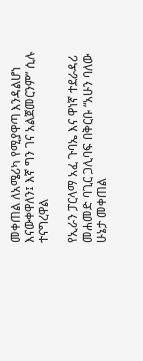መቀጠል ለአሜሪካ የሚያዋጣ እንዳልሆነ እናውቀዋለን፤ እኛ ግን ገና አልጀመርንም” ሲሉ ተናግረዋል

የኢራን ፓርላማ አፈ ጉባኤ እና ዋነኛ ተደራዳሪ መሐመድ ባጊር ጋሊባፍ በቅርቡ “አሁን ባለው ሁኔታ መቀጠል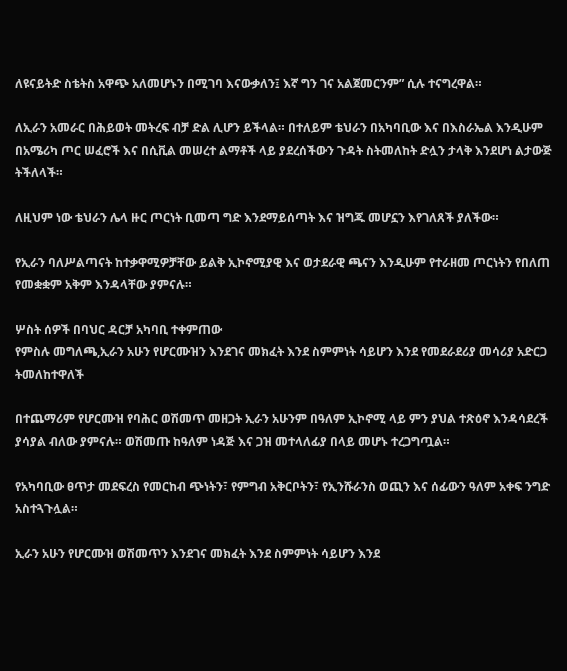ለዩናይትድ ስቴትስ አዋጭ አለመሆኑን በሚገባ እናውቃለን፤ እኛ ግን ገና አልጀመርንም” ሲሉ ተናግረዋል።

ለኢራን አመራር በሕይወት መትረፍ ብቻ ድል ሊሆን ይችላል። በተለይም ቴህራን በአካባቢው እና በእስራኤል እንዲሁም በአሜሪካ ጦር ሠፈሮች እና በሲቪል መሠረተ ልማቶች ላይ ያደረሰችውን ጉዳት ስትመለከት ድሏን ታላቅ እንደሆነ ልታውጅ ትችለላች።

ለዚህም ነው ቴህራን ሌላ ዙር ጦርነት ቢመጣ ግድ እንደማይሰጣት እና ዝግጁ መሆኗን እየገለጸች ያለችው።

የኢራን ባለሥልጣናት ከተቃዋሚዎቻቸው ይልቅ ኢኮኖሚያዊ እና ወታደራዊ ጫናን እንዲሁም የተራዘመ ጦርነትን የበለጠ የመቋቋም አቅም እንዳላቸው ያምናሉ።

ሦስት ሰዎች በባህር ዳርቻ አካባቢ ተቀምጠው
የምስሉ መግለጫ,ኢራን አሁን የሆርሙዝን እንደገና መክፈት እንደ ስምምነት ሳይሆን እንደ የመደራደሪያ መሳሪያ አድርጋ ትመለከተዋለች

በተጨማሪም የሆርሙዝ የባሕር ወሽመጥ መዘጋት ኢራን አሁንም በዓለም ኢኮኖሚ ላይ ምን ያህል ተጽዕኖ እንዳሳደረች ያሳያል ብለው ያምናሉ። ወሽመጡ ከዓለም ነዳጅ እና ጋዝ መተላለፊያ በላይ መሆኑ ተረጋግጧል።

የአካባቢው ፀጥታ መደፍረስ የመርከብ ጭነትን፣ የምግብ አቅርቦትን፣ የኢንሹራንስ ወጪን እና ሰፊውን ዓለም አቀፍ ንግድ አስተጓጉሏል።

ኢራን አሁን የሆርሙዝ ወሽመጥን እንደገና መክፈት እንደ ስምምነት ሳይሆን እንደ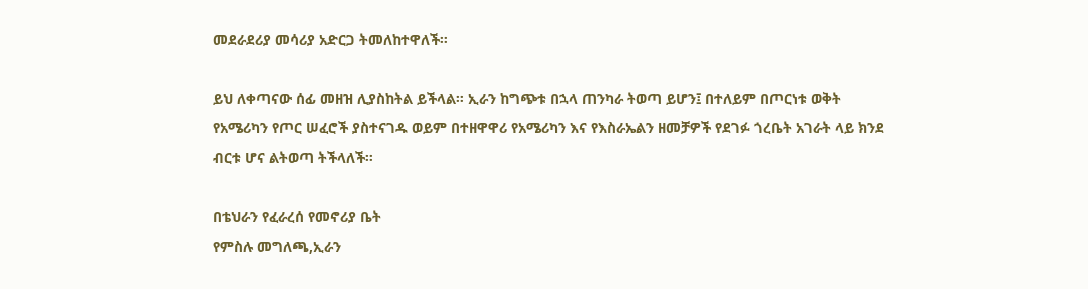መደራደሪያ መሳሪያ አድርጋ ትመለከተዋለች።

ይህ ለቀጣናው ሰፊ መዘዝ ሊያስከትል ይችላል። ኢራን ከግጭቱ በኋላ ጠንካራ ትወጣ ይሆን፤ በተለይም በጦርነቱ ወቅት የአሜሪካን የጦር ሠፈሮች ያስተናገዱ ወይም በተዘዋዋሪ የአሜሪካን እና የእስራኤልን ዘመቻዎች የደገፉ ጎረቤት አገራት ላይ ክንደ ብርቱ ሆና ልትወጣ ትችላለች።

በቴህራን የፈራረሰ የመኖሪያ ቤት
የምስሉ መግለጫ,ኢራን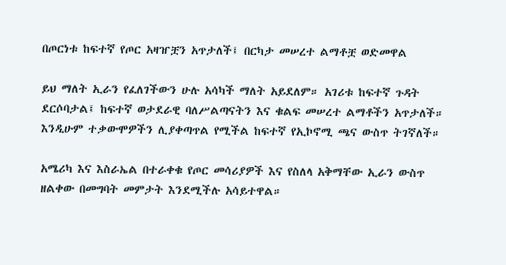በጦርነቱ ከፍተኛ የጦር አዛዠቿን አጥታለች፤ በርካታ መሠረተ ልማቶቿ ወድመዋል

ይህ ማለት ኢራን የፈለገችውን ሁሉ አሳካች ማለት አይደለም። አገሪቱ ከፍተኛ ጉዳት ደርሶባታል፤ ከፍተኛ ወታደራዊ ባለሥልጣናትን እና ቁልፍ መሠረተ ልማቶችን አጥታለች። እንዲሁም ተቃውሞዎችን ሊያቀጣጥል የሚችል ከፍተኛ የኢኮኖሚ ጫና ውስጥ ትገኛለች።

አሜሪካ እና እስራኤል በተራቀቁ የጦር መሳሪያዎች እና የስለላ አቅማቸው ኢራን ውስጥ ዘልቀው በመግባት መምታት እንደሚችሉ አሳይተዋል።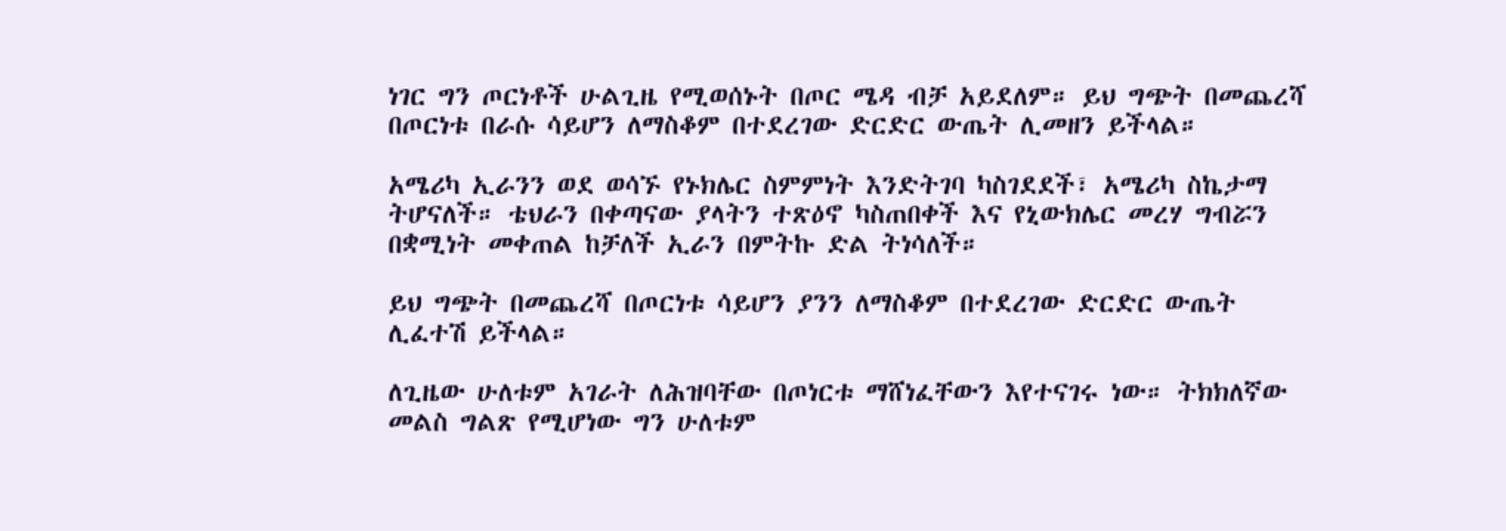ነገር ግን ጦርነቶች ሁልጊዜ የሚወሰኑት በጦር ሜዳ ብቻ አይደለም። ይህ ግጭት በመጨረሻ በጦርነቱ በራሱ ሳይሆን ለማስቆም በተደረገው ድርድር ውጤት ሊመዘን ይችላል።

አሜሪካ ኢራንን ወደ ወሳኙ የኑክሌር ስምምነት እንድትገባ ካስገደደች፣ አሜሪካ ስኬታማ ትሆናለች። ቴህራን በቀጣናው ያላትን ተጽዕኖ ካስጠበቀች እና የኒውክሌር መረሃ ግብሯን በቋሚነት መቀጠል ከቻለች ኢራን በምትኩ ድል ትነሳለች።

ይህ ግጭት በመጨረሻ በጦርነቱ ሳይሆን ያንን ለማስቆም በተደረገው ድርድር ውጤት ሊፈተሽ ይችላል።

ለጊዜው ሁለቱም አገራት ለሕዝባቸው በጦነርቱ ማሸነፈቸውን እየተናገሩ ነው። ትክክለኛው መልስ ግልጽ የሚሆነው ግን ሁለቱም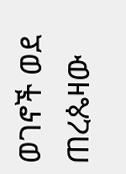ወገኖች ወደ ጠረጴዛው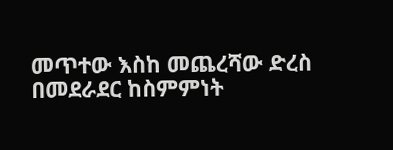መጥተው እስከ መጨረሻው ድረስ በመደራደር ከስምምነት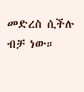መድረስ ሲችሉ ብቻ ነው።